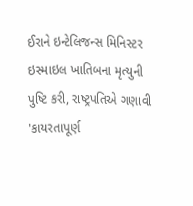ઈરાને ઇન્ટેલિજન્સ મિનિસ્ટર ઇસ્માઇલ ખાતિબના મૃત્યુની પુષ્ટિ કરી, રાષ્ટ્રપતિએ ગણાવી 'કાયરતાપૂર્ણ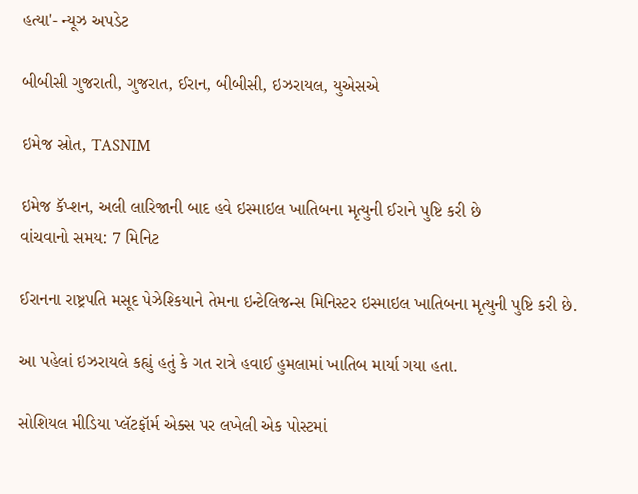હત્યા'- ન્યૂઝ અપડેટ

બીબીસી ગુજરાતી, ગુજરાત, ઈરાન, બીબીસી, ઇઝરાયલ, યુએસએ

ઇમેજ સ્રોત, TASNIM

ઇમેજ કૅપ્શન, અલી લારિજાની બાદ હવે ઇસ્માઇલ ખાતિબના મૃત્યુની ઈરાને પુષ્ટિ કરી છે
વાંચવાનો સમય: 7 મિનિટ

ઈરાનના રાષ્ટ્રપતિ મસૂદ પેઝેશ્કિયાને તેમના ઇન્ટેલિજન્સ મિનિસ્ટર ઇસ્માઇલ ખાતિબના મૃત્યુની પુષ્ટિ કરી છે.

આ પહેલાં ઇઝરાયલે કહ્યું હતું કે ગત રાત્રે હવાઈ હુમલામાં ખાતિબ માર્યા ગયા હતા.

સોશિયલ મીડિયા પ્લૅટફૉર્મ એક્સ પર લખેલી એક પોસ્ટમાં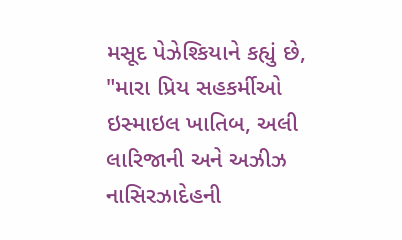મસૂદ પેઝેશ્કિયાને કહ્યું છે, "મારા પ્રિય સહકર્મીઓ ઇસ્માઇલ ખાતિબ, અલી લારિજાની અને અઝીઝ નાસિરઝાદેહની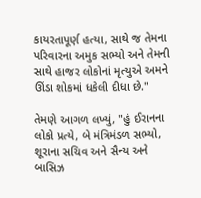કાયરતાપૂર્ણ હત્યા, સાથે જ તેમના પરિવારના અમુક સભ્યો અને તેમની સાથે હાજર લોકોનાં મૃત્યુએ અમને ઊંડા શોકમાં ધકેલી દીધા છે."

તેમણે આગળ લખ્યું, "હું ઈરાનના લોકો પ્રત્યે, બે મંત્રિમંડળ સભ્યો, શૂરાના સચિવ અને સૈન્ય અને બાસિઝ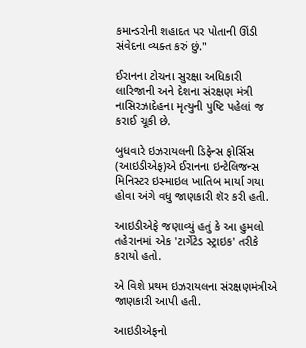કમાન્ડરોની શહાદત પર પોતાની ઊંડી સંવેદના વ્યક્ત કરું છું."

ઈરાનના ટોચના સુરક્ષા અધિકારી લારિજાની અને દેશના સંરક્ષણ મંત્રી નાસિરઝાદેહના મૃત્યુની પુષ્ટિ પહેલાં જ કરાઈ ચૂકી છે.

બુધવારે ઇઝરાયલની ડિફેન્સ ફોર્સિસ (આઇડીએફ)એ ઈરાનના ઇન્ટેલિજન્સ મિનિસ્ટર ઇસ્માઇલ ખાતિબ માર્યા ગયા હોવા અંગે વધુ જાણકારી શૅર કરી હતી.

આઇડીએફે જણાવ્યું હતું કે આ હુમલો તહેરાનમાં એક 'ટાર્ગેટેડ સ્ટ્રાઇક' તરીકે કરાયો હતો.

એ વિશે પ્રથમ ઇઝરાયલના સંરક્ષણમંત્રીએ જાણકારી આપી હતી.

આઇડીએફનો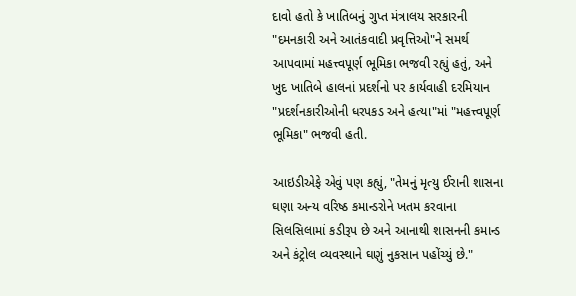દાવો હતો કે ખાતિબનું ગુપ્ત મંત્રાલય સરકારની "દમનકારી અને આતંકવાદી પ્રવૃત્તિઓ"ને સમર્થ આપવામાં મહત્ત્વપૂર્ણ ભૂમિકા ભજવી રહ્યું હતું, અને ખુદ ખાતિબે હાલનાં પ્રદર્શનો પર કાર્યવાહી દરમિયાન "પ્રદર્શનકારીઓની ધરપકડ અને હત્યા"માં "મહત્ત્વપૂર્ણ ભૂમિકા" ભજવી હતી.

આઇડીએફે એવું પણ કહ્યું, "તેમનું મૃત્યુ ઈરાની શાસના ઘણા અન્ય વરિષ્ઠ કમાન્ડરોને ખતમ કરવાના સિલસિલામાં કડીરૂપ છે અને આનાથી શાસનની કમાન્ડ અને કંટ્રોલ વ્યવસ્થાને ઘણું નુકસાન પહોંચ્યું છે."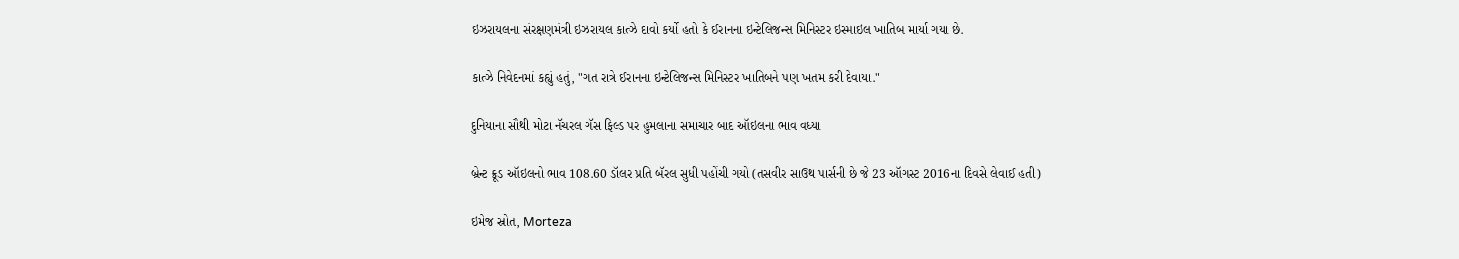ઇઝરાયલના સંરક્ષણમંત્રી ઇઝરાયલ કાત્ઝે દાવો કર્યો હતો કે ઈરાનના ઇન્ટેલિજન્સ મિનિસ્ટર ઇસ્માઇલ ખાતિબ માર્યા ગયા છે.

કાત્ઝે નિવેદનમાં કહ્યું હતું, "ગત રાત્રે ઈરાનના ઇન્ટેલિજન્સ મિનિસ્ટર ખાતિબને પણ ખતમ કરી દેવાયા."

દુનિયાના સૌથી મોટા નૅચરલ ગૅસ ફિલ્ડ પર હુમલાના સમાચાર બાદ ઑઇલના ભાવ વધ્યા

બ્રેન્ટ ક્રૂડ ઑઇલનો ભાવ 108.60 ડૉલર પ્રતિ બૅરલ સુધી પહોંચી ગયો (તસવીર સાઉથ પાર્સની છે જે 23 ઑગસ્ટ 2016ના દિવસે લેવાઈ હતી)

ઇમેજ સ્રોત, Morteza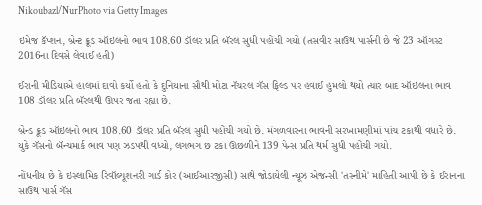Nikoubazl/NurPhoto via Getty Images

ઇમેજ કૅપ્શન, બ્રેન્ટ ક્રૂડ ઑઇલનો ભાવ 108.60 ડૉલર પ્રતિ બૅરલ સુધી પહોંચી ગયો (તસવીર સાઉથ પાર્સની છે જે 23 ઑગસ્ટ 2016ના દિવસે લેવાઈ હતી)

ઈરાની મીડિયાએ હાલમાં દાવો કર્યો હતો કે દુનિયાના સૌથી મોટા નૅચરલ ગૅસ ફિલ્ડ પર હવાઈ હુમલો થયો ત્યાર બાદ ઑઇલના ભાવ 108 ડૉલર પ્રતિ બૅરલથી ઊપર જતા રહ્યા છે.

બ્રેન્ડ ક્રૂડ ઑઇલનો ભાવ 108.60 ડૉલર પ્રતિ બૅરલ સુધી પહોંચી ગયો છે. મંગળવારના ભાવની સરખામણીમાં પાંચ ટકાથી વધારે છે. યુકે ગૅસનો બૅન્ચમાર્ક ભાવ પણ ઝડપથી વધ્યો, લગભગ છ ટકા ઊછળીને 139 પેન્સ પ્રતિ થર્મ સુધી પહોંચી ગયો.

નોંધનીય છે કે ઇસ્લામિક રિવૉલ્યૂશનરી ગાર્ડ કોર (આઈઆરજીસી) સાથે જોડાયેલી ન્યૂઝ એજન્સી 'તસ્નીમે' માહિતી આપી છે કે ઈરાનના સાઉથ પાર્સ ગૅસ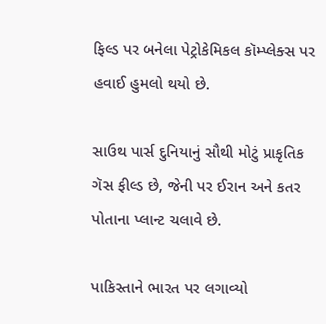ફિલ્ડ પર બનેલા પેટ્રોકેમિકલ કૉમ્પ્લેક્સ પર હવાઈ હુમલો થયો છે.

સાઉથ પાર્સ દુનિયાનું સૌથી મોટું પ્રાકૃતિક ગૅસ ફીલ્ડ છે, જેની પર ઈરાન અને કતર પોતાના પ્લાન્ટ ચલાવે છે.

પાકિસ્તાને ભારત પર લગાવ્યો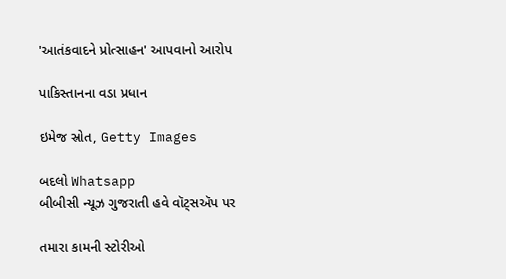'આતંકવાદને પ્રોત્સાહન' આપવાનો આરોપ

પાકિસ્તાનના વડા પ્રધાન

ઇમેજ સ્રોત, Getty Images

બદલો Whatsapp
બીબીસી ન્યૂઝ ગુજરાતી હવે વૉટ્સઍપ પર

તમારા કામની સ્ટોરીઓ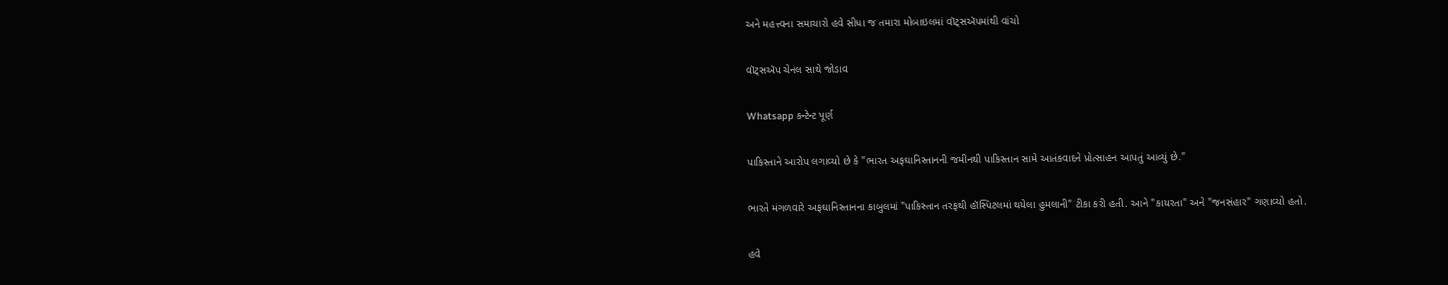અને મહત્ત્વના સમાચારો હવે સીધા જ તમારા મોબાઇલમાં વૉટ્સઍપમાંથી વાંચો

વૉટ્સઍપ ચેનલ સાથે જોડાવ

Whatsapp કન્ટેન્ટ પૂર્ણ

પાકિસ્તાને આરોપ લગાવ્યો છે કે "ભારત અફઘાનિસ્તાનની જમીનથી પાકિસ્તાન સામે આતંકવાદને પ્રોત્સાહન આપતું આવ્યું છે."

ભારતે મંગળવારે અફઘાનિસ્તાનના કાબુલમાં "પાકિસ્તાન તરફથી હૉસ્પિટલમાં થયેલા હુમલાની" ટીકા કરી હતી. આને "કાયરતા" અને "જનસંહાર" ગણાવ્યો હતો.

હવે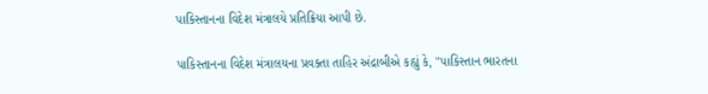પાકિસ્તાનના વિદેશ મંત્રાલયે પ્રતિક્રિયા આપી છે.

પાકિસ્તાનના વિદેશ મંત્રાલયના પ્રવક્તા તાહિર અંદ્રાબીએ કહ્યું કે, "પાકિસ્તાન ભારતના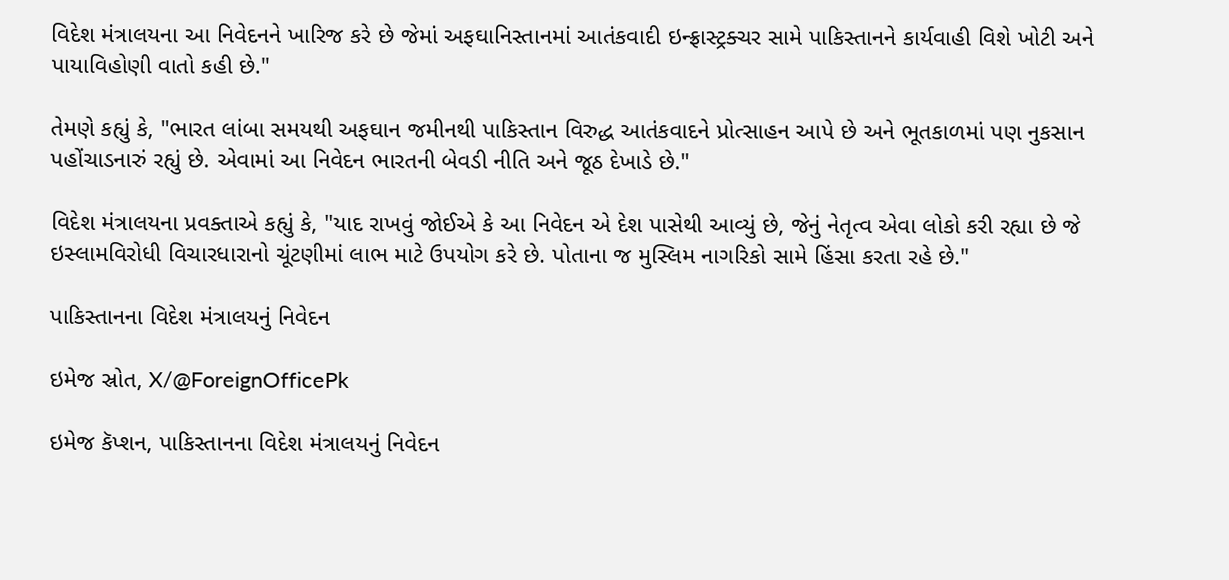વિદેશ મંત્રાલયના આ નિવેદનને ખારિજ કરે છે જેમાં અફઘાનિસ્તાનમાં આતંકવાદી ઇન્ફ્રાસ્ટ્રક્ચર સામે પાકિસ્તાનને કાર્યવાહી વિશે ખોટી અને પાયાવિહોણી વાતો કહી છે."

તેમણે કહ્યું કે, "ભારત લાંબા સમયથી અફઘાન જમીનથી પાકિસ્તાન વિરુદ્ધ આતંકવાદને પ્રોત્સાહન આપે છે અને ભૂતકાળમાં પણ નુકસાન પહોંચાડનારું રહ્યું છે. એવામાં આ નિવેદન ભારતની બેવડી નીતિ અને જૂઠ દેખાડે છે."

વિદેશ મંત્રાલયના પ્રવક્તાએ કહ્યું કે, "યાદ રાખવું જોઈએ કે આ નિવેદન એ દેશ પાસેથી આવ્યું છે, જેનું નેતૃત્વ એવા લોકો કરી રહ્યા છે જે ઇસ્લામવિરોધી વિચારધારાનો ચૂંટણીમાં લાભ માટે ઉપયોગ કરે છે. પોતાના જ મુસ્લિમ નાગરિકો સામે હિંસા કરતા રહે છે."

પાકિસ્તાનના વિદેશ મંત્રાલયનું નિવેદન

ઇમેજ સ્રોત, X/@ForeignOfficePk

ઇમેજ કૅપ્શન, પાકિસ્તાનના વિદેશ મંત્રાલયનું નિવેદન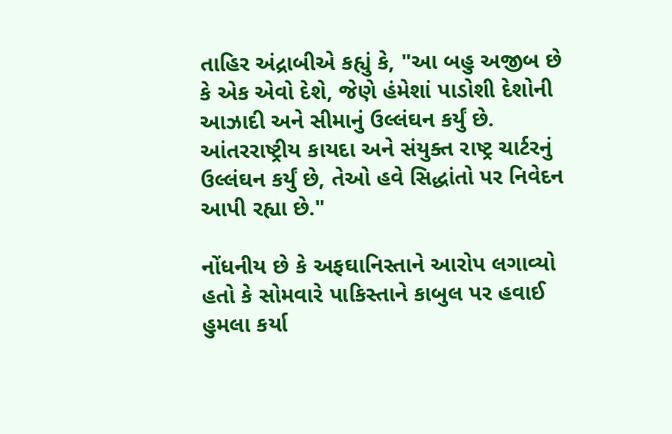તાહિર અંદ્રાબીએ કહ્યું કે, "આ બહુ અજીબ છે કે એક એવો દેશે, જેણે હંમેશાં પાડોશી દેશોની આઝાદી અને સીમાનું ઉલ્લંઘન કર્યું છે. આંતરરાષ્ટ્રીય કાયદા અને સંયુક્ત રાષ્ટ્ર ચાર્ટરનું ઉલ્લંઘન કર્યું છે, તેઓ હવે સિદ્ધાંતો પર નિવેદન આપી રહ્યા છે."

નોંધનીય છે કે અફઘાનિસ્તાને આરોપ લગાવ્યો હતો કે સોમવારે પાકિસ્તાને કાબુલ પર હવાઈ હુમલા કર્યા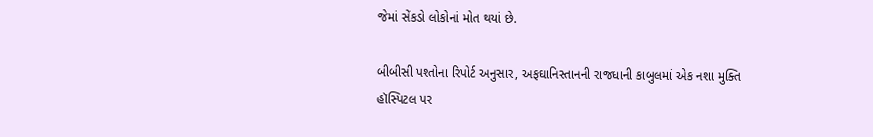જેમાં સેંકડો લોકોનાં મોત થયાં છે.

બીબીસી પશ્તોના રિપોર્ટ અનુસાર, અફઘાનિસ્તાનની રાજધાની કાબુલમાં એક નશા મુક્તિ હૉસ્પિટલ પર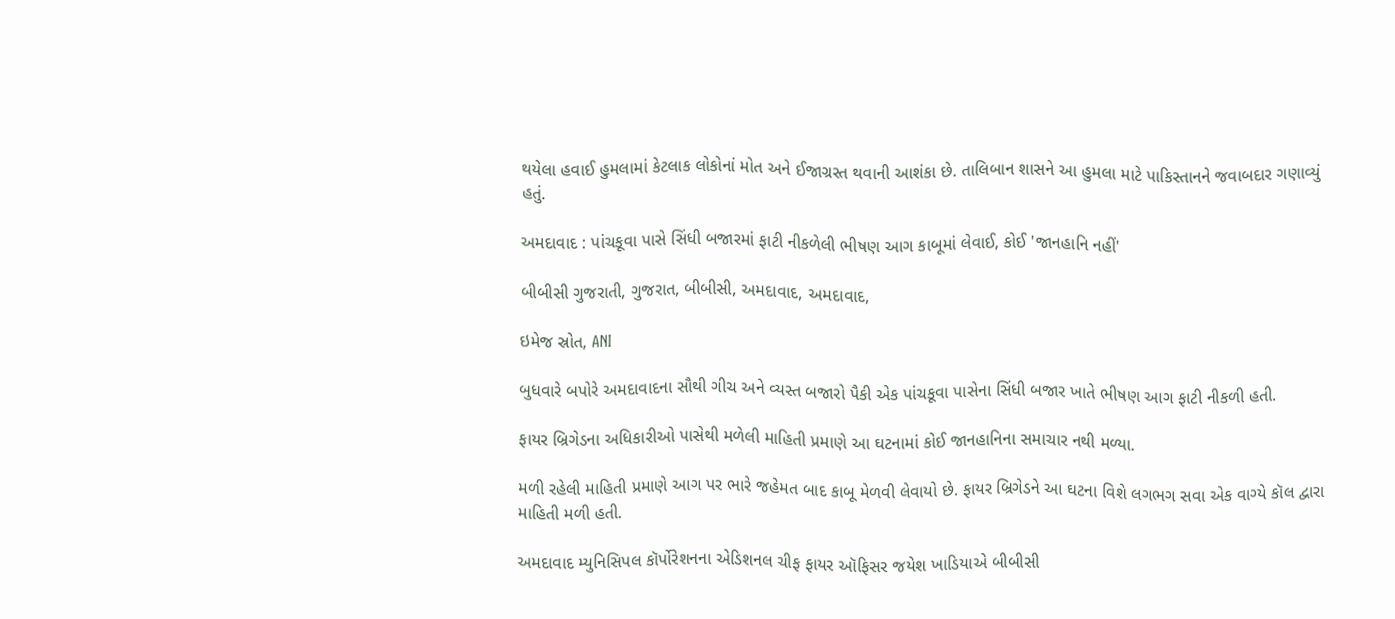થયેલા હવાઈ હુમલામાં કેટલાક લોકોનાં મોત અને ઈજાગ્રસ્ત થવાની આશંકા છે. તાલિબાન શાસને આ હુમલા માટે પાકિસ્તાનને જવાબદાર ગણાવ્યું હતું.

અમદાવાદ : પાંચકૂવા પાસે સિંધી બજારમાં ફાટી નીકળેલી ભીષણ આગ કાબૂમાં લેવાઈ, કોઈ 'જાનહાનિ નહીં'

બીબીસી ગુજરાતી, ગુજરાત, બીબીસી, અમદાવાદ, અમદાવાદ,

ઇમેજ સ્રોત, ANI

બુધવારે બપોરે અમદાવાદના સૌથી ગીચ અને વ્યસ્ત બજારો પૈકી એક પાંચકૂવા પાસેના સિંધી બજાર ખાતે ભીષણ આગ ફાટી નીકળી હતી.

ફાયર બ્રિગેડના અધિકારીઓ પાસેથી મળેલી માહિતી પ્રમાણે આ ઘટનામાં કોઈ જાનહાનિના સમાચાર નથી મળ્યા.

મળી રહેલી માહિતી પ્રમાણે આગ પર ભારે જહેમત બાદ કાબૂ મેળવી લેવાયો છે. ફાયર બ્રિગેડને આ ઘટના વિશે લગભગ સવા એક વાગ્યે કૉલ દ્વારા માહિતી મળી હતી.

અમદાવાદ મ્યુનિસિપલ કૉર્પોરેશનના એડિશનલ ચીફ ફાયર ઑફિસર જયેશ ખાડિયાએ બીબીસી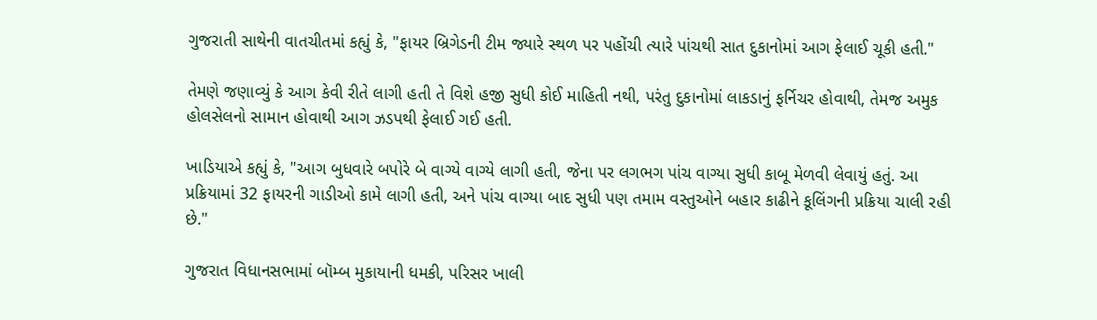ગુજરાતી સાથેની વાતચીતમાં કહ્યું કે, "ફાયર બ્રિગેડની ટીમ જ્યારે સ્થળ પર પહોંચી ત્યારે પાંચથી સાત દુકાનોમાં આગ ફેલાઈ ચૂકી હતી."

તેમણે જણાવ્યું કે આગ કેવી રીતે લાગી હતી તે વિશે હજી સુધી કોઈ માહિતી નથી, પરંતુ દુકાનોમાં લાકડાનું ફર્નિચર હોવાથી, તેમજ અમુક હોલસેલનો સામાન હોવાથી આગ ઝડપથી ફેલાઈ ગઈ હતી.

ખાડિયાએ કહ્યું કે, "આગ બુધવારે બપોરે બે વાગ્યે વાગ્યે લાગી હતી, જેના પર લગભગ પાંચ વાગ્યા સુધી કાબૂ મેળવી લેવાયું હતું. આ પ્રક્રિયામાં 32 ફાયરની ગાડીઓ કામે લાગી હતી, અને પાંચ વાગ્યા બાદ સુધી પણ તમામ વસ્તુઓને બહાર કાઢીને કૂલિંગની પ્રક્રિયા ચાલી રહી છે."

ગુજરાત વિધાનસભામાં બૉમ્બ મુકાયાની ધમકી, પરિસર ખાલી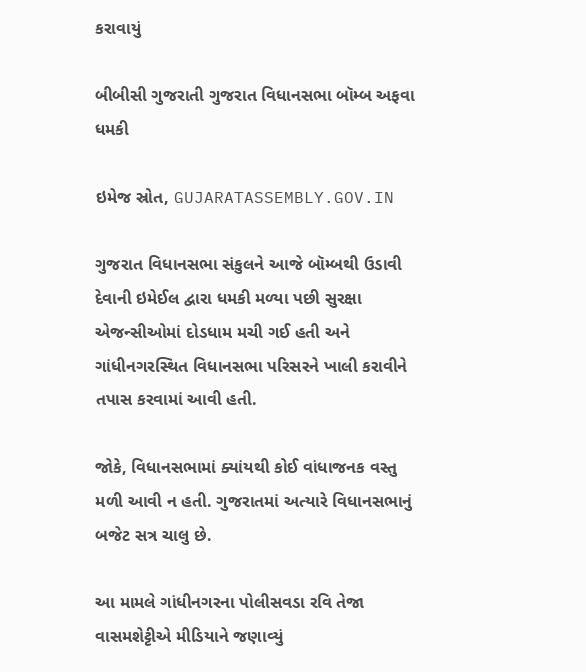કરાવાયું

બીબીસી ગુજરાતી ગુજરાત વિધાનસભા બૉમ્બ અફવા ધમકી

ઇમેજ સ્રોત, GUJARATASSEMBLY.GOV.IN

ગુજરાત વિધાનસભા સંકુલને આજે બૉમ્બથી ઉડાવી દેવાની ઇમેઈલ દ્વારા ધમકી મળ્યા પછી સુરક્ષા એજન્સીઓમાં દોડધામ મચી ગઈ હતી અને ગાંધીનગરસ્થિત વિધાનસભા પરિસરને ખાલી કરાવીને તપાસ કરવામાં આવી હતી.

જોકે, વિધાનસભામાં ક્યાંયથી કોઈ વાંધાજનક વસ્તુ મળી આવી ન હતી. ગુજરાતમાં અત્યારે વિધાનસભાનું બજેટ સત્ર ચાલુ છે.

આ મામલે ગાંધીનગરના પોલીસવડા રવિ તેજા વાસમશેટ્ટીએ મીડિયાને જણાવ્યું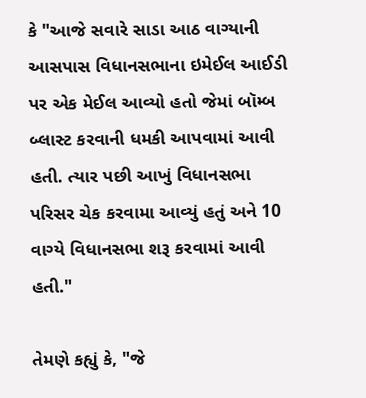કે "આજે સવારે સાડા આઠ વાગ્યાની આસપાસ વિધાનસભાના ઇમેઈલ આઈડી પર એક મેઈલ આવ્યો હતો જેમાં બૉમ્બ બ્લાસ્ટ કરવાની ધમકી આપવામાં આવી હતી. ત્યાર પછી આખું વિધાનસભા પરિસર ચેક કરવામા આવ્યું હતું અને 10 વાગ્યે વિધાનસભા શરૂ કરવામાં આવી હતી."

તેમણે કહ્યું કે, "જે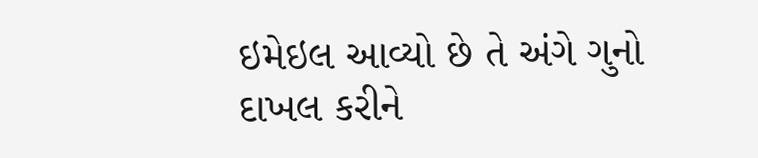ઇમેઇલ આવ્યો છે તે અંગે ગુનો દાખલ કરીને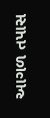આગળ તપાસ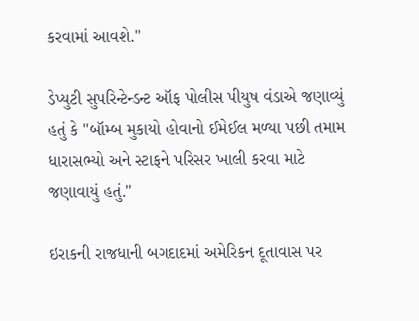કરવામાં આવશે."

ડેપ્યુટી સુપરિન્ટેન્ડન્ટ ઑફ પોલીસ પીયુષ વંડાએ જણાવ્યું હતું કે "બૉમ્બ મુકાયો હોવાનો ઈમેઈલ મળ્યા પછી તમામ ધારાસભ્યો અને સ્ટાફને પરિસર ખાલી કરવા માટે જણાવાયું હતું."

ઇરાકની રાજધાની બગદાદમાં અમેરિકન દૂતાવાસ પર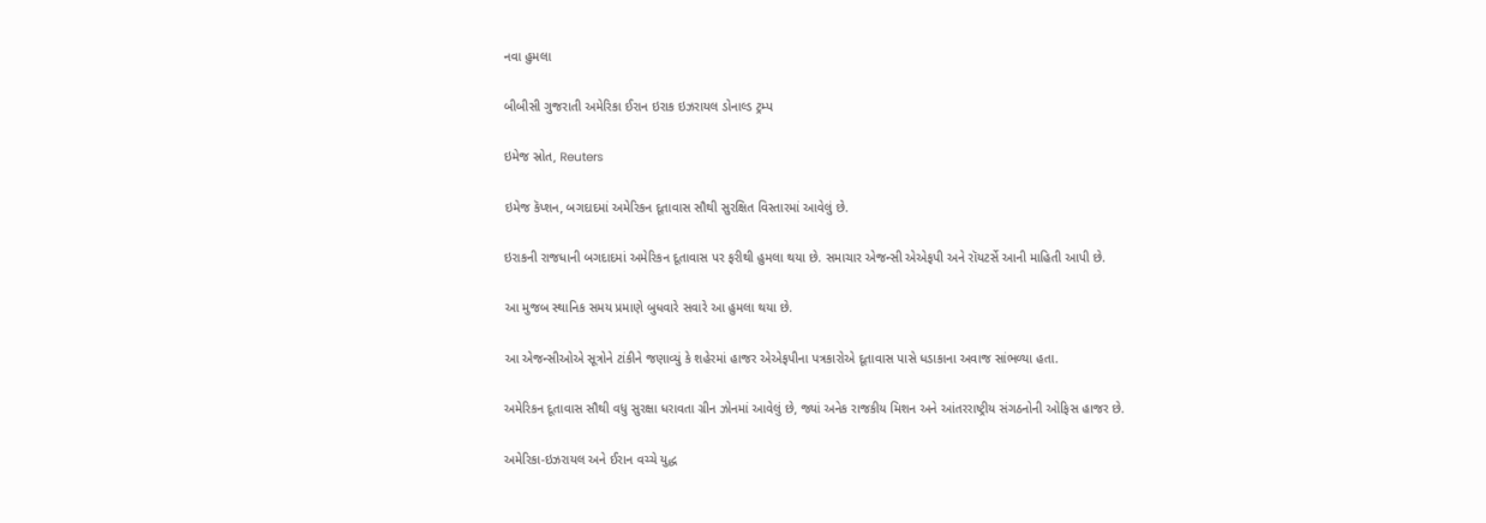નવા હુમલા

બીબીસી ગુજરાતી અમેરિકા ઈરાન ઇરાક ઇઝરાયલ ડોનાલ્ડ ટ્રમ્પ

ઇમેજ સ્રોત, Reuters

ઇમેજ કૅપ્શન, બગદાદમાં અમેરિકન દૂતાવાસ સૌથી સુરક્ષિત વિસ્તારમાં આવેલું છે.

ઇરાકની રાજધાની બગદાદમાં અમેરિકન દૂતાવાસ પર ફરીથી હુમલા થયા છે. સમાચાર એજન્સી એએફપી અને રૉયટર્સે આની માહિતી આપી છે.

આ મુજબ સ્થાનિક સમય પ્રમાણે બુધવારે સવારે આ હુમલા થયા છે.

આ એજન્સીઓએ સૂત્રોને ટાંકીને જણાવ્યું કે શહેરમાં હાજર એએફપીના પત્રકારોએ દૂતાવાસ પાસે ધડાકાના અવાજ સાંભળ્યા હતા.

અમેરિકન દૂતાવાસ સૌથી વધુ સુરક્ષા ધરાવતા ગ્રીન ઝોનમાં આવેલું છે, જ્યાં અનેક રાજકીય મિશન અને આંતરરાષ્ટ્રીય સંગઠનોની ઓફિસ હાજર છે.

અમેરિકા-ઇઝરાયલ અને ઈરાન વચ્ચે યુદ્ધ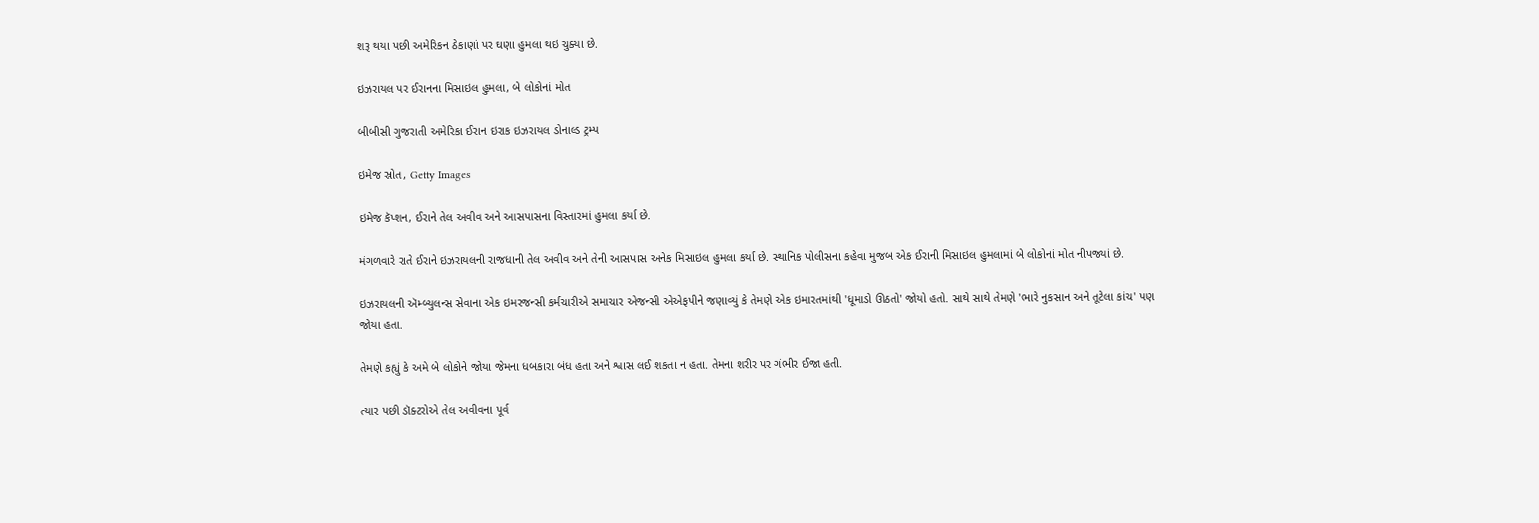શરૂ થયા પછી અમેરિકન ઠેકાણાં પર ઘણા હુમલા થઇ ચુક્યા છે.

ઇઝરાયલ પર ઈરાનના મિસાઇલ હુમલા, બે લોકોનાં મોત

બીબીસી ગુજરાતી અમેરિકા ઈરાન ઇરાક ઇઝરાયલ ડોનાલ્ડ ટ્રમ્પ

ઇમેજ સ્રોત, Getty Images

ઇમેજ કૅપ્શન, ઈરાને તેલ અવીવ અને આસપાસના વિસ્તારમાં હુમલા કર્યા છે.

મંગળવારે રાતે ઈરાને ઇઝરાયલની રાજધાની તેલ અવીવ અને તેની આસપાસ અનેક મિસાઇલ હુમલા કર્યા છે. સ્થાનિક પોલીસના કહેવા મુજબ એક ઈરાની મિસાઇલ હુમલામાં બે લોકોનાં મોત નીપજ્યાં છે.

ઇઝરાયલની ઍમ્બ્યુલન્સ સેવાના એક ઇમરજન્સી કર્મચારીએ સમાચાર એજન્સી એએફપીને જણાવ્યું કે તેમણે એક ઇમારતમાંથી 'ધૂમાડો ઊઠતો' જોયો હતો. સાથે સાથે તેમણે 'ભારે નુકસાન અને તૂટેલા કાંચ' પણ જોયા હતા.

તેમણે કહ્યું કે અમે બે લોકોને જોયા જેમના ધબકારા બંધ હતા અને શ્વાસ લઈ શકતા ન હતા. તેમના શરીર પર ગંભીર ઈજા હતી.

ત્યાર પછી ડૉક્ટરોએ તેલ અવીવના પૂર્વ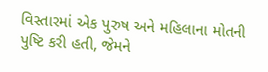વિસ્તારમાં એક પુરુષ અને મહિલાના મોતની પુષ્ટિ કરી હતી, જેમને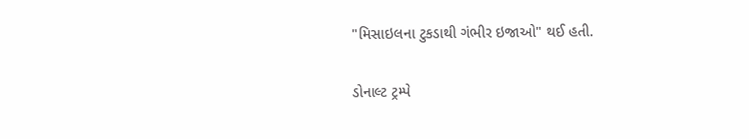"મિસાઇલના ટુકડાથી ગંભીર ઇજાઓ" થઈ હતી.

ડોનાલ્ટ ટ્રમ્પે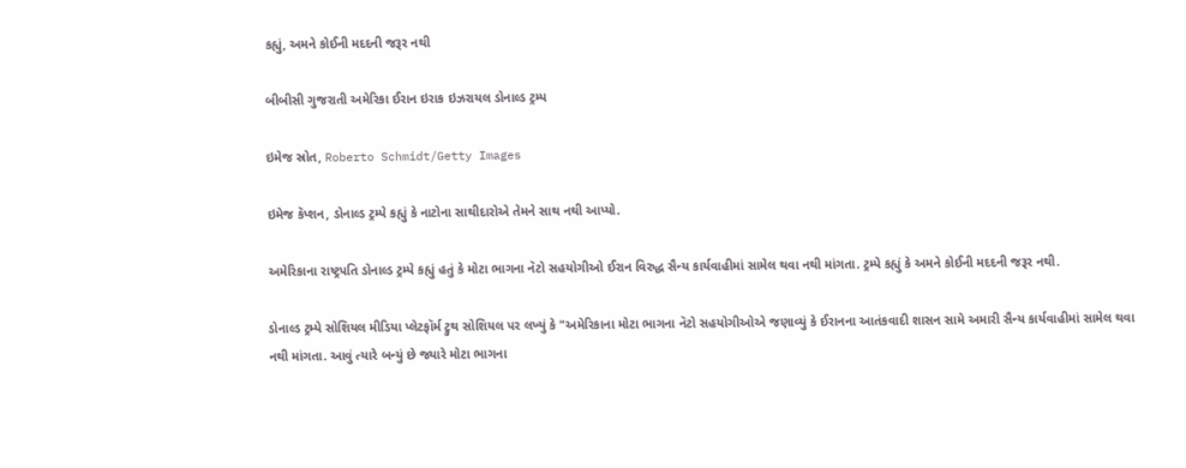કહ્યું, અમને કોઈની મદદની જરૂર નથી

બીબીસી ગુજરાતી અમેરિકા ઈરાન ઇરાક ઇઝરાયલ ડોનાલ્ડ ટ્રમ્પ

ઇમેજ સ્રોત, Roberto Schmidt/Getty Images

ઇમેજ કૅપ્શન, ડોનાલ્ડ ટ્રમ્પે કહ્યું કે નાટોના સાથીદારોએ તેમને સાથ નથી આપ્યો.

અમેરિકાના રાષ્ટ્રપતિ ડોનાલ્ડ ટ્રમ્પે કહ્યું હતું કે મોટા ભાગના નૅટો સહયોગીઓ ઈરાન વિરુદ્ધ સૈન્ય કાર્યવાહીમાં સામેલ થવા નથી માંગતા. ટ્રમ્પે કહ્યું કે અમને કોઈની મદદની જરૂર નથી.

ડોનાલ્ડ ટ્રમ્પે સોશિયલ મીડિયા પ્લેટફૉર્મ ટ્રુથ સોશિયલ પર લખ્યું કે "અમેરિકાના મોટા ભાગના નૅટો સહયોગીઓએ જણાવ્યું કે ઈરાનના આતંકવાદી શાસન સામે અમારી સૈન્ય કાર્યવાહીમાં સામેલ થવા નથી માંગતા. આવું ત્યારે બન્યું છે જ્યારે મોટા ભાગના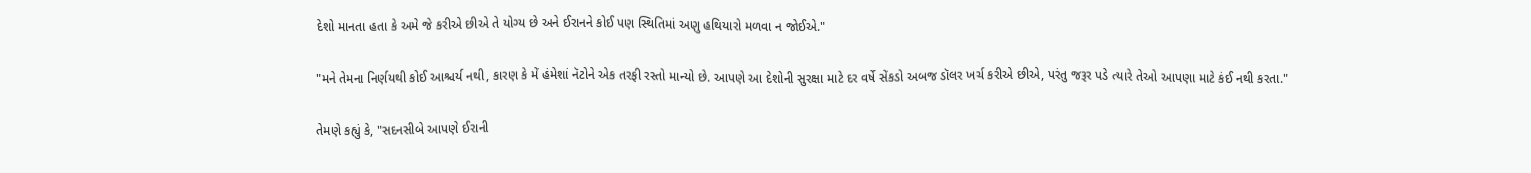દેશો માનતા હતા કે અમે જે કરીએ છીએ તે યોગ્ય છે અને ઈરાનને કોઈ પણ સ્થિતિમાં અણુ હથિયારો મળવા ન જોઈએ."

"મને તેમના નિર્ણયથી કોઈ આશ્ચર્ય નથી, કારણ કે મેં હંમેશાં નૅટોને એક તરફી રસ્તો માન્યો છે. આપણે આ દેશોની સુરક્ષા માટે દર વર્ષે સેંકડો અબજ ડૉલર ખર્ચ કરીએ છીએ, પરંતુ જરૂર પડે ત્યારે તેઓ આપણા માટે કંઈ નથી કરતા."

તેમણે કહ્યું કે, "સદનસીબે આપણે ઈરાની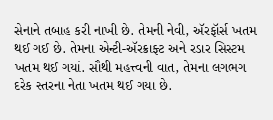સેનાને તબાહ કરી નાખી છે. તેમની નેવી, ઍરફૉર્સ ખતમ થઈ ગઈ છે. તેમના એન્ટી-ઍરક્રાફ્ટ અને રડાર સિસ્ટમ ખતમ થઈ ગયાં. સૌથી મહત્ત્વની વાત, તેમના લગભગ દરેક સ્તરના નેતા ખતમ થઈ ગયા છે.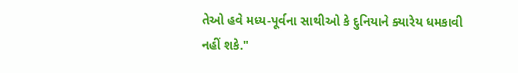તેઓ હવે મધ્ય-પૂર્વના સાથીઓ કે દુનિયાને ક્યારેય ધમકાવી નહીં શકે."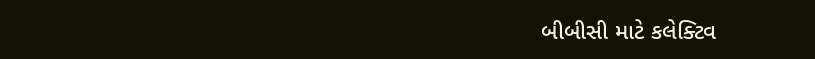બીબીસી માટે કલેક્ટિવ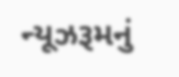ન્યૂઝરૂમનું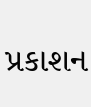પ્રકાશન